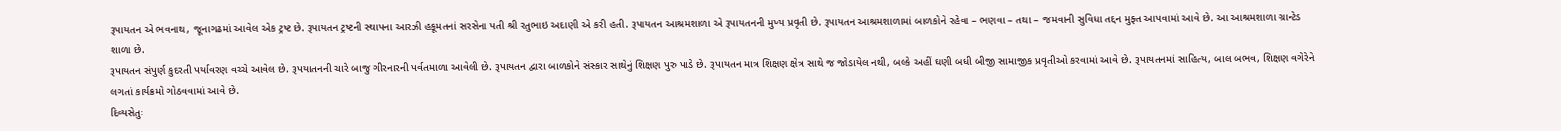રૂપાયતન એ ભવનાથ, જૂનાગઢમાં આવેલ એક ટ્રષ્ટ છે. રૂપાયતન ટ્રષ્ટની સ્થાપના આરઝી હકૂમતનાં સરસેના પતી શ્રી રતુભાઇ અદાણી એ કરી હતી. રૂપાયતન આશ્રમશાળા એ રૂપાયતનની મુખ્ય પ્રવૃતી છે. રૂપાયતન આશ્રમશાળામાં બાળકોને રહેવા – ભણવા – તથા – જમવાની સુવિધા તદ્દન મુફ્ત આપવામાં આવે છે. આ આશ્રમશાળા ગ્રાન્ટેડ શાળા છે.
રૂપાયતન સંપુર્ણ કુદરતી પર્યાવરણ વચ્ચે આવેલ છે. રૂપયાતનની ચારે બાજુ ગીરનારની પર્વતમાળા આવેલી છે. રૂપાયતન દ્વારા બાળકોને સંસ્કાર સાથેનું શિક્ષણ પુરુ પાડે છે. રૂપાયતન માત્ર શિક્ષણ ક્ષેત્ર સાથે જ જોડાયેલ નથી, બલ્કે અહીં ઘણી બધી બીજી સામાજીક પ્રવૃતીઓ કરવામાં આવે છે. રૂપાયતનમાં સાહિત્ય, બાલ બભવ, શિક્ષણ વગેરેને લગતાં કાર્યક્રમો ગોઠવવામાં આવે છે.
દિવ્યસેતુઃ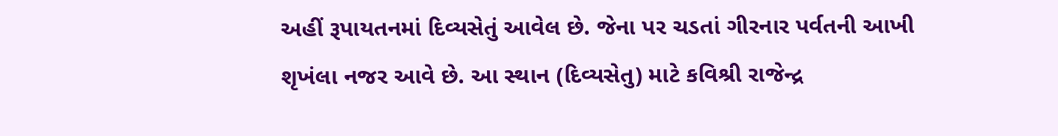અહીં રૂપાયતનમાં દિવ્યસેતું આવેલ છે. જેના પર ચડતાં ગીરનાર પર્વતની આખી શૃખંલા નજર આવે છે. આ સ્થાન (દિવ્યસેતુ) માટે કવિશ્રી રાજેન્દ્ર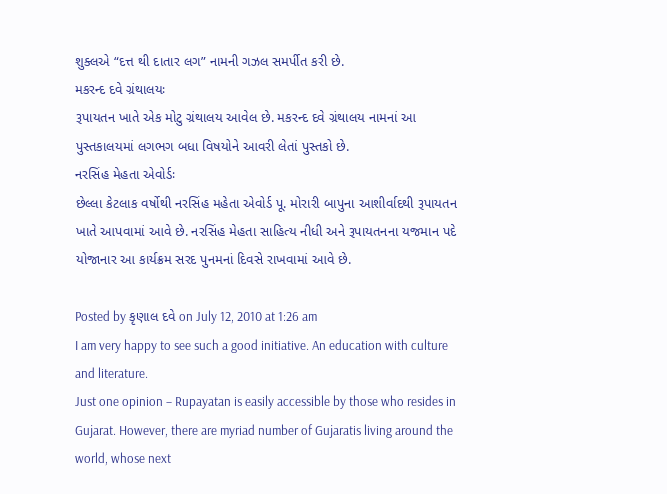શુક્લએ “દત્ત થી દાતાર લગ” નામની ગઝલ સમર્પીત કરી છે.
મકરન્દ દવે ગ્રંથાલયઃ
રૂપાયતન ખાતે એક મોટુ ગ્રંથાલય આવેલ છે. મકરન્દ દવે ગ્રંથાલય નામનાં આ પુસ્તકાલયમાં લગભગ બધા વિષયોને આવરી લેતાં પુસ્તકો છે.
નરસિંહ મેહતા એવોર્ડઃ
છેલ્લા કેટલાક વર્ષોથી નરસિંહ મહેતા એવોર્ડ પૂ. મોરારી બાપુના આશીર્વાદથી રૂપાયતન ખાતે આપવામાં આવે છે. નરસિંહ મેહતા સાહિત્ય નીધી અને રૂપાયતનના યજમાન પદે યોજાનાર આ કાર્યક્રમ સરદ પુનમનાં દિવસે રાખવામાં આવે છે.

Posted by કૃણાલ દવે on July 12, 2010 at 1:26 am
I am very happy to see such a good initiative. An education with culture and literature.
Just one opinion – Rupayatan is easily accessible by those who resides in Gujarat. However, there are myriad number of Gujaratis living around the world, whose next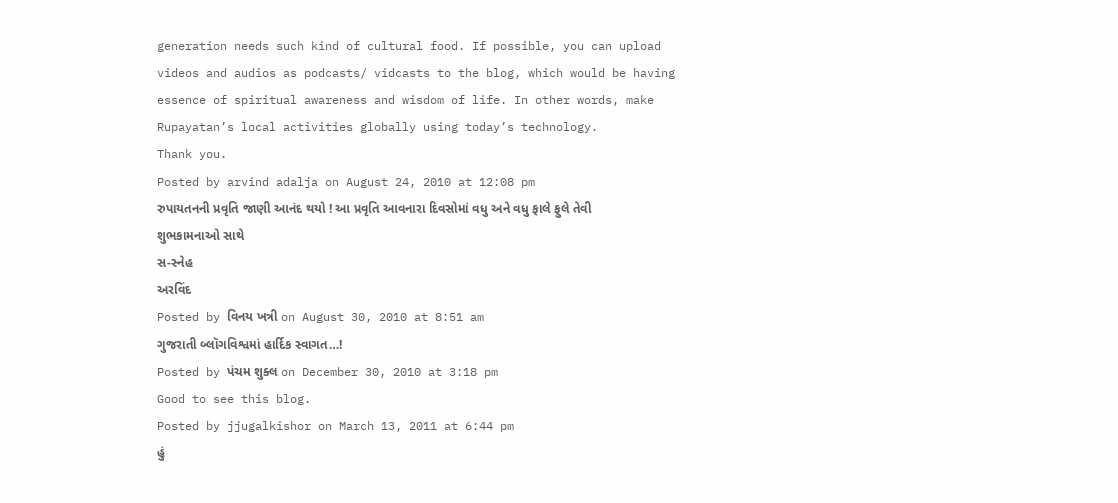generation needs such kind of cultural food. If possible, you can upload videos and audios as podcasts/ vidcasts to the blog, which would be having essence of spiritual awareness and wisdom of life. In other words, make Rupayatan’s local activities globally using today’s technology.
Thank you.
Posted by arvind adalja on August 24, 2010 at 12:08 pm
રુપાયતનની પ્રવૃતિ જાણી આનંદ થયો ! આ પ્રવૃતિ આવનારા દિવસોમાં વધુ અને વધુ ફાલે ફુલે તેવી શુભકામનાઓ સાથે
સ-સ્નેહ
અરવિંદ
Posted by વિનય ખત્રી on August 30, 2010 at 8:51 am
ગુજરાતી બ્લૉગવિશ્વમાં હાર્દિક સ્વાગત…!
Posted by પંચમ શુક્લ on December 30, 2010 at 3:18 pm
Good to see this blog.
Posted by jjugalkishor on March 13, 2011 at 6:44 pm
હું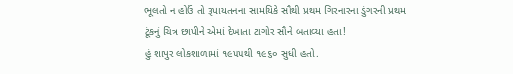ભૂલતો ન હોઉં તો રૂપાયતનના સામયિકે સૌથી પ્રથમ ગિરનારના ડુંગરની પ્રથમ ટૂંકનું ચિત્ર છાપીને એમાં દેખાતા ટાગોર સૌને બતાવ્યા હતા!
હું શાપુર લોકશાળામાં ૧૯૫૫થી ૧૯૬૦ સુધી હતો.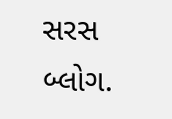સરસ બ્લોગ.